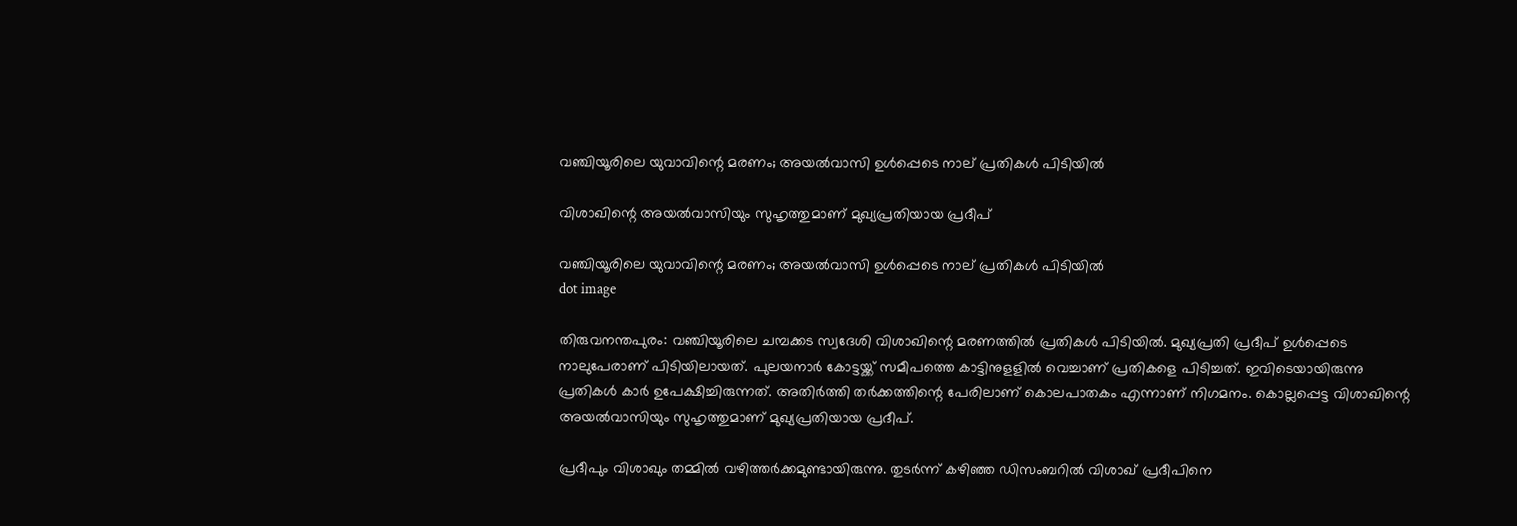വഞ്ചിയൂരിലെ യുവാവിന്റെ മരണം; അയൽവാസി ഉൾപ്പെടെ നാല് പ്രതികള്‍ പിടിയിൽ

വിശാഖിന്റെ അയല്‍വാസിയും സുഹൃത്തുമാണ് മുഖ്യപ്രതിയായ പ്രദീപ്

വഞ്ചിയൂരിലെ യുവാവിന്റെ മരണം; അയൽവാസി ഉൾപ്പെടെ നാല് പ്രതികള്‍ പിടിയിൽ
dot image

തിരുവനന്തപുരം: വഞ്ചിയൂരിലെ ചമ്പക്കട സ്വദേശി വിശാഖിന്റെ മരണത്തില്‍ പ്രതികള്‍ പിടിയില്‍. മുഖ്യപ്രതി പ്രദീപ് ഉള്‍പ്പെടെ നാലുപേരാണ് പിടിയിലായത്. പുലയനാര്‍ കോട്ടയ്ക്ക് സമീപത്തെ കാട്ടിനുളളില്‍ വെച്ചാണ് പ്രതികളെ പിടിച്ചത്. ഇവിടെയായിരുന്നു പ്രതികൾ കാർ ഉപേക്ഷിച്ചിരുന്നത്. അതിര്‍ത്തി തര്‍ക്കത്തിന്റെ പേരിലാണ് കൊലപാതകം എന്നാണ് നിഗമനം. കൊല്ലപ്പെട്ട വിശാഖിന്റെ അയല്‍വാസിയും സുഹൃത്തുമാണ് മുഖ്യപ്രതിയായ പ്രദീപ്.

പ്രദീപും വിശാഖും തമ്മില്‍ വഴിത്തര്‍ക്കമുണ്ടായിരുന്നു. തുടര്‍ന്ന് കഴിഞ്ഞ ഡിസംബറില്‍ വിശാഖ് പ്രദീപിനെ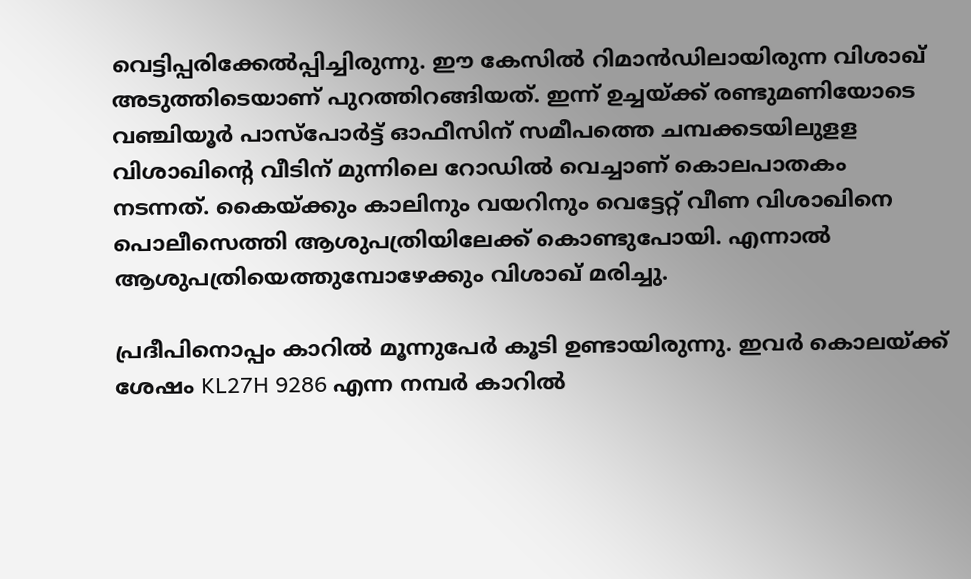വെട്ടിപ്പരിക്കേല്‍പ്പിച്ചിരുന്നു. ഈ കേസില്‍ റിമാന്‍ഡിലായിരുന്ന വിശാഖ് അടുത്തിടെയാണ് പുറത്തിറങ്ങിയത്. ഇന്ന് ഉച്ചയ്ക്ക് രണ്ടുമണിയോടെ വഞ്ചിയൂര്‍ പാസ്‌പോര്‍ട്ട് ഓഫീസിന് സമീപത്തെ ചമ്പക്കടയിലുളള വിശാഖിന്റെ വീടിന് മുന്നിലെ റോഡില്‍ വെച്ചാണ് കൊലപാതകം നടന്നത്. കൈയ്ക്കും കാലിനും വയറിനും വെട്ടേറ്റ് വീണ വിശാഖിനെ പൊലീസെത്തി ആശുപത്രിയിലേക്ക് കൊണ്ടുപോയി. എന്നാല്‍ ആശുപത്രിയെത്തുമ്പോഴേക്കും വിശാഖ് മരിച്ചു.

പ്രദീപിനൊപ്പം കാറില്‍ മൂന്നുപേര്‍ കൂടി ഉണ്ടായിരുന്നു. ഇവര്‍ കൊലയ്ക്ക് ശേഷം KL27H 9286 എന്ന നമ്പര്‍ കാറില്‍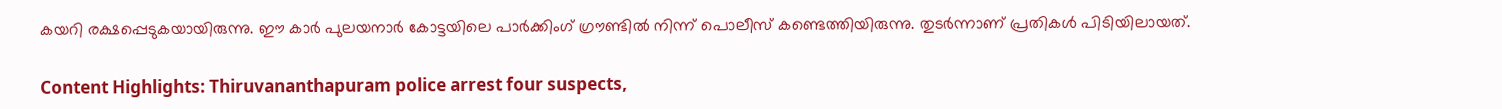കയറി രക്ഷപ്പെടുകയായിരുന്നു. ഈ കാര്‍ പുലയനാര്‍ കോട്ടയിലെ പാര്‍ക്കിംഗ് ഗ്രൗണ്ടില്‍ നിന്ന് പൊലീസ് കണ്ടെത്തിയിരുന്നു. തുടര്‍ന്നാണ് പ്രതികള്‍ പിടിയിലായത്.

Content Highlights: Thiruvananthapuram police arrest four suspects,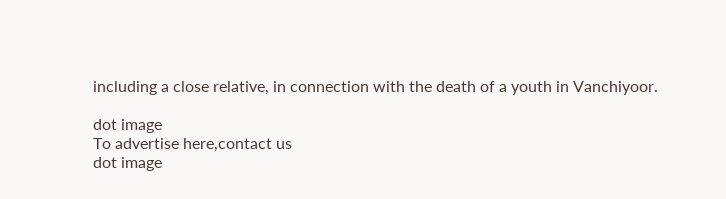including a close relative, in connection with the death of a youth in Vanchiyoor.

dot image
To advertise here,contact us
dot image